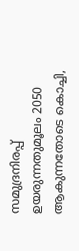സമുദ്രനിരപ്പ് ഉയരുന്നതുമൂലം 2050 ആകുന്നതോടെ കൊച്ചി,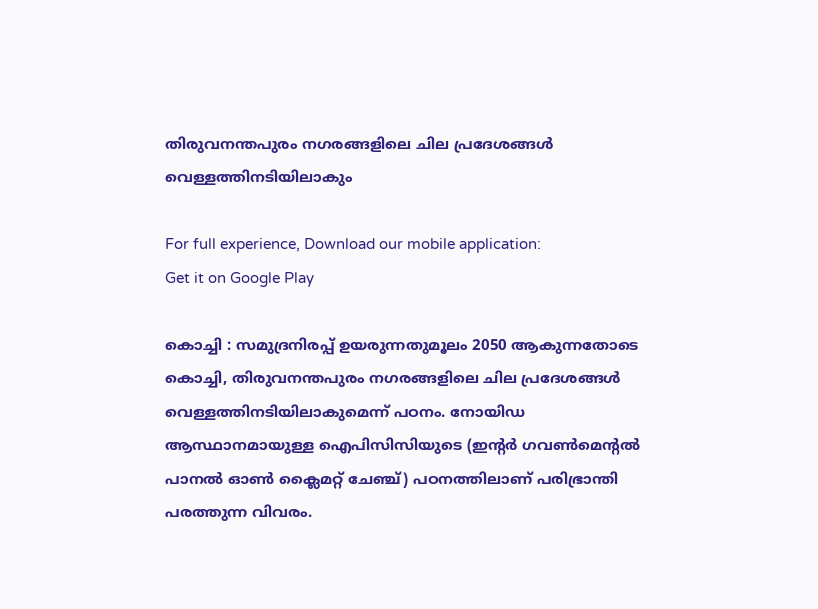തിരുവനന്തപുരം നഗരങ്ങളിലെ ചില പ്രദേശങ്ങള്‍ വെള്ളത്തിനടിയിലാകും

For full experience, Download our mobile application:
Get it on Google Play

കൊച്ചി : സമുദ്രനിരപ്പ് ഉയരുന്നതുമൂലം 2050 ആകുന്നതോടെ കൊച്ചി, തിരുവനന്തപുരം നഗരങ്ങളിലെ ചില പ്രദേശങ്ങള്‍ വെള്ളത്തിനടിയിലാകുമെന്ന് പഠനം. നോയിഡ ആസ്ഥാനമായുള്ള ഐപിസിസിയുടെ (ഇന്റര്‍ ഗവണ്‍മെന്റല്‍ പാനല്‍ ഓണ്‍ ക്ലൈമറ്റ് ചേഞ്ച്) പഠനത്തിലാണ് പരിഭ്രാന്തി പരത്തുന്ന വിവരം.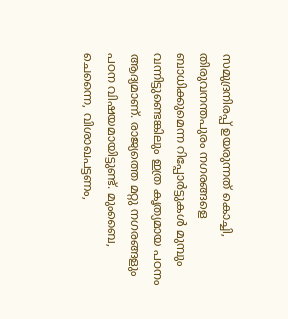സമുദ്രനിരപ്പ് ഉയരുന്നത് കൊച്ചി, തിരുവനന്തപുരം നഗരങ്ങളെ ബാധിക്കുമെന്ന റിപ്പോര്‍ട്ടുകള്‍ മുമ്പും വന്നിട്ടുണ്ടെങ്കിലും ഇത്ര കൃത്യമായ പഠനം ആദ്യമാണ്. രാജ്യത്തെ മറ്റു നഗരങ്ങളും പഠന വിഷയമായിട്ടുണ്ട്. മുംബൈ, ചെന്നൈ, വിശാഖപട്ടണം,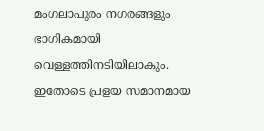മംഗലാപുരം നഗരങ്ങളും ഭാഗികമായി വെള്ളത്തിനടിയിലാകും. ഇതോടെ പ്രളയ സമാനമായ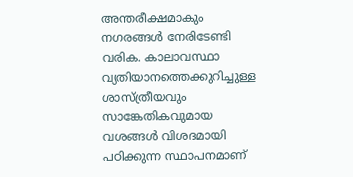അന്തരീക്ഷമാകും നഗരങ്ങള്‍ നേരിടേണ്ടി വരിക. കാലാവസ്ഥാ വ്യതിയാനത്തെക്കുറിച്ചുള്ള ശാസ്ത്രീയവും സാങ്കേതികവുമായ വശങ്ങള്‍ വിശദമായി പഠിക്കുന്ന സ്ഥാപനമാണ്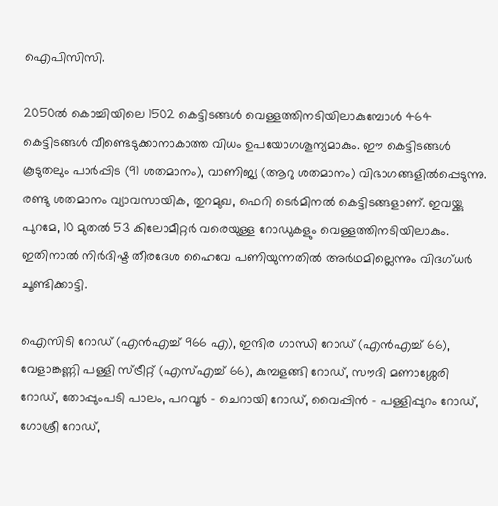ഐപിസിസി.

2050ല്‍ കൊച്ചിയിലെ 1502 കെട്ടിടങ്ങള്‍ വെള്ളത്തിനടിയിലാകുമ്പോള്‍ 464 കെട്ടിടങ്ങള്‍ വീണ്ടെടുക്കാനാകാത്ത വിധം ഉപയോഗശൂന്യമാകും. ഈ കെട്ടിടങ്ങള്‍ കൂടുതലും പാര്‍പ്പിട (91 ശതമാനം), വാണിജ്യ (ആറു ശതമാനം) വിഭാഗങ്ങളില്‍പ്പെടുന്നു. രണ്ടു ശതമാനം വ്യാവസായിക, തുറമുഖ, ഫെറി ടെര്‍മിനല്‍ കെട്ടിടങ്ങളാണ്. ഇവയ്ക്കു പുറമേ, 10 മുതല്‍ 53 കിലോമീറ്റര്‍ വരെയുള്ള റോഡുകളും വെള്ളത്തിനടിയിലാകും. ഇതിനാല്‍ നിര്‍ദിഷ്ട തീരദേശ ഹൈവേ പണിയുന്നതില്‍ അര്‍ഥമില്ലെന്നും വിദഗ്ധര്‍ ചൂണ്ടിക്കാട്ടി.

ഐസിടി റോഡ് (എന്‍എച്ച്‌ 966 എ), ഇന്ദിര ഗാന്ധി റോഡ് (എന്‍എച്ച്‌ 66), വേളാങ്കണ്ണി പള്ളി സ്ട്രീറ്റ് (എസ്‌എച്ച്‌ 66), കുമ്പളങ്ങി റോഡ്, സൗദി മണാശ്ശേരി റോഡ്, തോപ്പുംപടി പാലം, പറവൂര്‍ – ചെറായി റോഡ്, വൈപ്പിന്‍ – പള്ളിപ്പുറം റോഡ്, ഗോശ്രീ റോഡ്,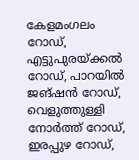കേളമംഗലം റോഡ്, എട്ടുപുരയ്ക്കല്‍ റോഡ്, പാറയില്‍ ജങ്ഷന്‍ റോഡ്, വെളുത്തുള്ളി നോര്‍ത്ത് റോഡ്, ഇരപ്പുഴ റോഡ്,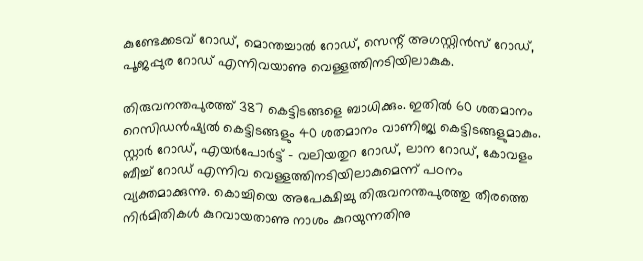കുണ്ടേക്കടവ് റോഡ്, മൊന്തച്ചാല്‍ റോഡ്, സെന്റ് അഗസ്റ്റിന്‍സ് റോഡ്, പൂജപ്പുര റോഡ് എന്നിവയാണു വെള്ളത്തിനടിയിലാകുക.

തിരുവനന്തപുരത്ത് 387 കെട്ടിടങ്ങളെ ബാധിക്കും. ഇതില്‍ 60 ശതമാനം റെസിഡന്‍ഷ്യല്‍ കെട്ടിടങ്ങളും 40 ശതമാനം വാണിജ്യ കെട്ടിടങ്ങളുമാകും. സ്റ്റാര്‍ റോഡ്, എയര്‍പോര്‍ട്ട് – വലിയതുറ റോഡ്, ലാന റോഡ്, കോവളം ബീച്ച്‌ റോഡ് എന്നിവ വെള്ളത്തിനടിയിലാകുമെന്ന് പഠനം വ്യക്തമാക്കുന്നു. കൊച്ചിയെ അപേക്ഷിച്ചു തിരുവനന്തപുരത്തു തീരത്തെ നിര്‍മിതികള്‍ കുറവായതാണു നാശം കുറയുന്നതിനു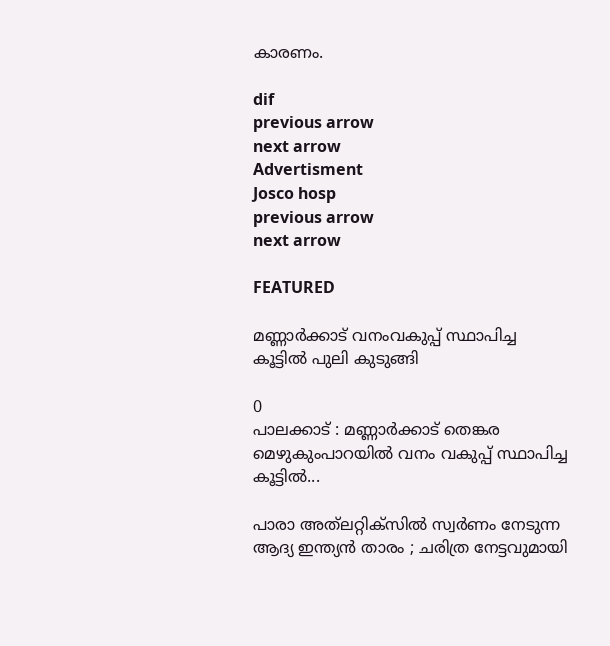കാരണം.

dif
previous arrow
next arrow
Advertisment
Josco hosp
previous arrow
next arrow

FEATURED

മണ്ണാർക്കാട് വനംവകുപ്പ് സ്ഥാപിച്ച കൂട്ടിൽ പുലി കുടുങ്ങി

0
പാലക്കാട് : മണ്ണാർക്കാട് തെങ്കര മെഴുകുംപാറയിൽ വനം വകുപ്പ് സ്ഥാപിച്ച കൂട്ടിൽ...

പാരാ അത്‌ലറ്റിക്‌സിൽ സ്വർണം നേടുന്ന ആദ്യ ഇന്ത്യൻ താരം ; ചരിത്ര നേട്ടവുമായി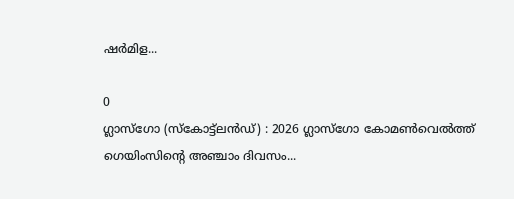ഷർമിള...

0
ഗ്ലാസ്ഗോ (സ്‌കോട്ട്‌ലൻഡ്) : 2026 ഗ്ലാസ്‌ഗോ കോമൺവെൽത്ത് ഗെയിംസിന്റെ അഞ്ചാം ദിവസം...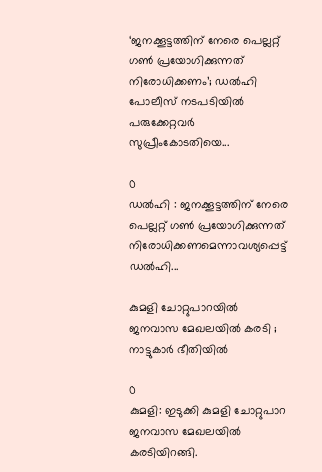‘ജനക്കൂട്ടത്തിന് നേരെ പെല്ലറ്റ് ഗണ്‍ പ്രയോഗിക്കുന്നത് നിരോധിക്കണം’; ഡല്‍ഹി പോലീസ് നടപടിയിൽ പരുക്കേറ്റവര്‍ സുപ്രീംകോടതിയെ...

0
ഡല്‍ഹി : ജനക്കൂട്ടത്തിന് നേരെ പെല്ലറ്റ് ഗണ്‍ പ്രയോഗിക്കുന്നത് നിരോധിക്കണമെന്നാവശ്യപ്പെട്ട് ഡല്‍ഹി...

കുമളി ചോറ്റുപാറയിൽ ജനവാസ മേഖലയിൽ കരടി ; നാട്ടുകാർ ഭീതിയിൽ

0
കുമളി: ഇടുക്കി കുമളി ചോറ്റുപാറ ജനവാസ മേഖലയിൽ കരടിയിറങ്ങി.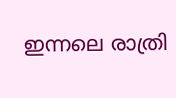ഇന്നലെ രാത്രി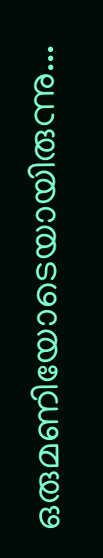ഒരുമണിയോടെയായിരുന്നു...